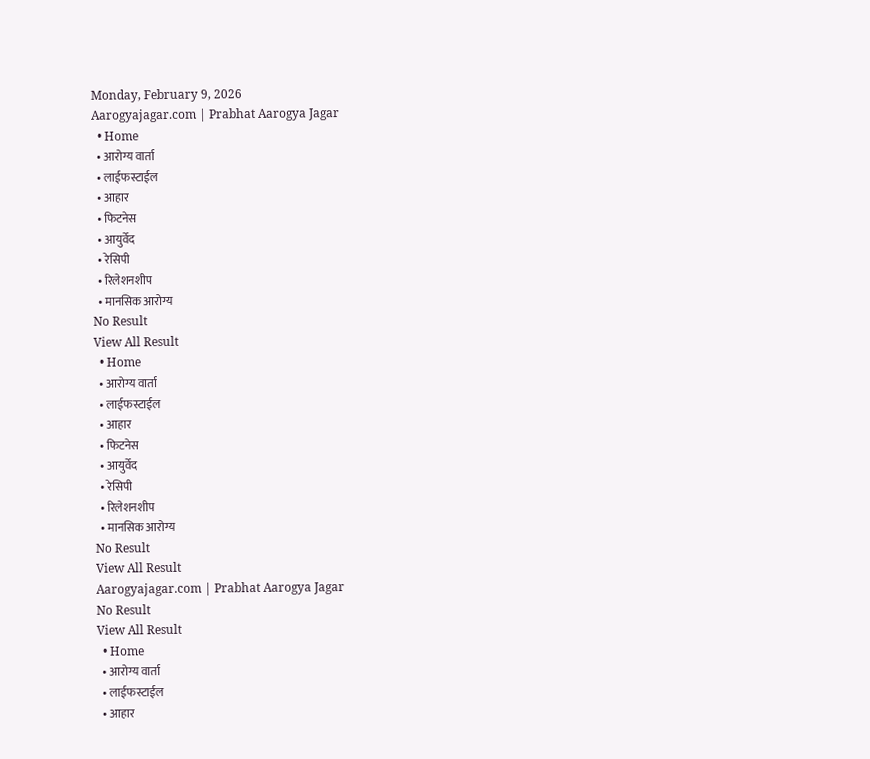Monday, February 9, 2026
Aarogyajagar.com | Prabhat Aarogya Jagar
  • Home
  • आरोग्य वार्ता
  • लाईफस्टाईल
  • आहार
  • फिटनेस
  • आयुर्वेद
  • रेसिपी
  • रिलेशनशीप
  • मानसिक आरोग्य
No Result
View All Result
  • Home
  • आरोग्य वार्ता
  • लाईफस्टाईल
  • आहार
  • फिटनेस
  • आयुर्वेद
  • रेसिपी
  • रिलेशनशीप
  • मानसिक आरोग्य
No Result
View All Result
Aarogyajagar.com | Prabhat Aarogya Jagar
No Result
View All Result
  • Home
  • आरोग्य वार्ता
  • लाईफस्टाईल
  • आहार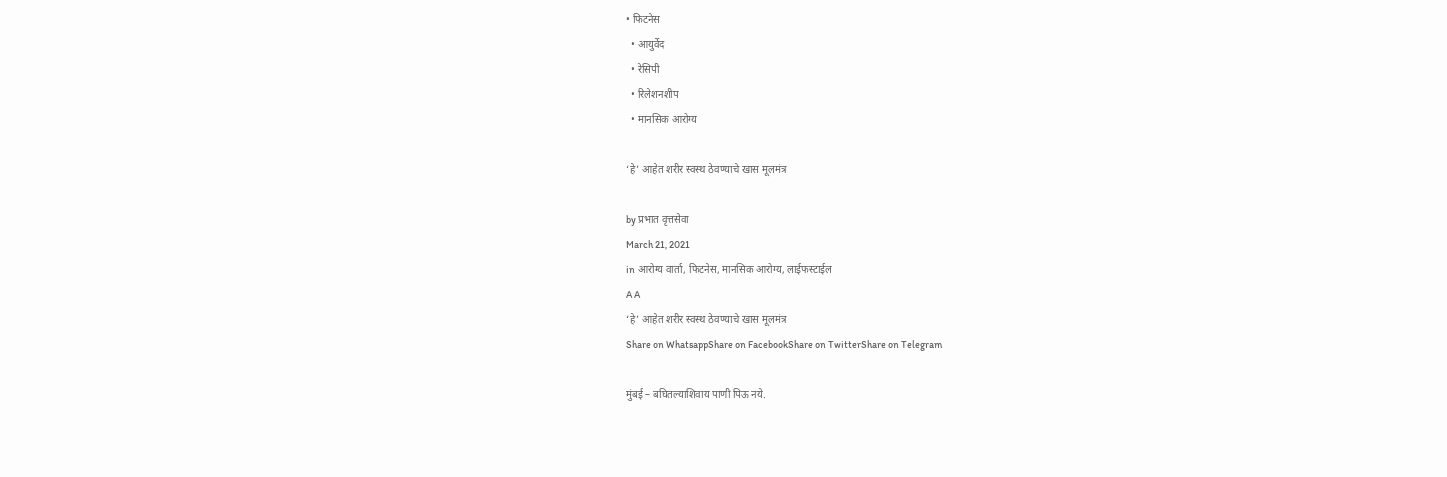• फिटनेस
  • आयुर्वेद
  • रेसिपी
  • रिलेशनशीप
  • मानसिक आरोग्य

‘हे’ आहेत शरीर स्वस्थ ठेवण्याचे खास मूलमंत्र

by प्रभात वृत्तसेवा
March 21, 2021
in आरोग्य वार्ता, फिटनेस, मानसिक आरोग्य, लाईफस्टाईल
A A
‘हे’ आहेत शरीर स्वस्थ ठेवण्याचे खास मूलमंत्र
Share on WhatsappShare on FacebookShare on TwitterShare on Telegram

मुंबई – बघितल्याशिवाय पाणी पिऊ नये.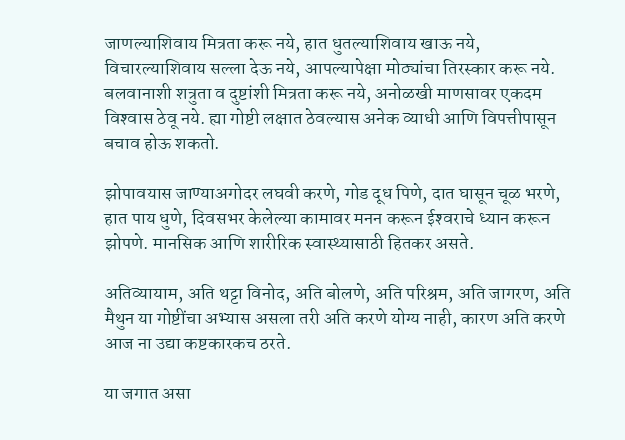जाणल्याशिवाय मित्रता करू नये, हात धुतल्याशिवाय खाऊ नये, विचारल्याशिवाय सल्ला देऊ नये, आपल्यापेक्षा मोठ्यांचा तिरस्कार करू नये. बलवानाशी शत्रुता व दुष्टांशी मित्रता करू नये, अनोळखी माणसावर एकदम विश्‍वास ठेवू नये. ह्या गोष्टी लक्षात ठेवल्यास अनेक व्याधी आणि विपत्तीपासून बचाव होऊ शकतो.

झोपावयास जाण्याअगोदर लघवी करणे, गोड दूध पिणे, दात घासून चूळ भरणे, हात पाय धुणे, दिवसभर केलेल्या कामावर मनन करून ईश्‍वराचे ध्यान करून झोपणे. मानसिक आणि शारीरिक स्वास्थ्यासाठी हितकर असते.

अतिव्यायाम, अति थट्टा विनोद, अति बोलणे, अति परिश्रम, अति जागरण, अति मैथुन या गोष्टींचा अभ्यास असला तरी अति करणे योग्य नाही, कारण अति करणे आज ना उद्या कष्टकारकच ठरते.

या जगात असा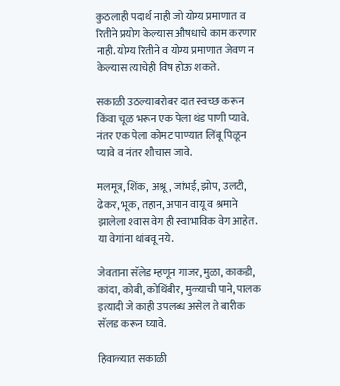कुठलाही पदार्थ नाही जो योग्य प्रमाणात व रितीने प्रयोग केल्यास औषधाचे काम करणार नाही. योग्य रितीने व योग्य प्रमाणात जेवण न केल्यास त्याचेही विष होऊ शकते.

सकाळी उठल्याबरोबर दात स्वच्छ करून किंवा चूळ भरून एक पेला थंड पाणी प्यावे. नंतर एक पेला कोमट पाण्यात लिंबू पिळून प्यावे व नंतर शौचास जावे.

मलमूत्र, शिंक, अश्रू, जांभई, झोप, उलटी, ढेकर, भूक, तहान, अपान वायू व श्रमाने झालेला श्‍वास वेग ही स्वाभाविक वेग आहेत. या वेगांना थांबवू नये.

जेवताना सॅलेड म्हणून गाजर, मुळा, काकडी, कांदा, कोबी, कोथिंबीर, मुळ्याची पाने, पालक इत्यादी जे काही उपलब्ध असेल ते बारीक सॅलड करून घ्यावे.

हिवाळ्यात सकाळी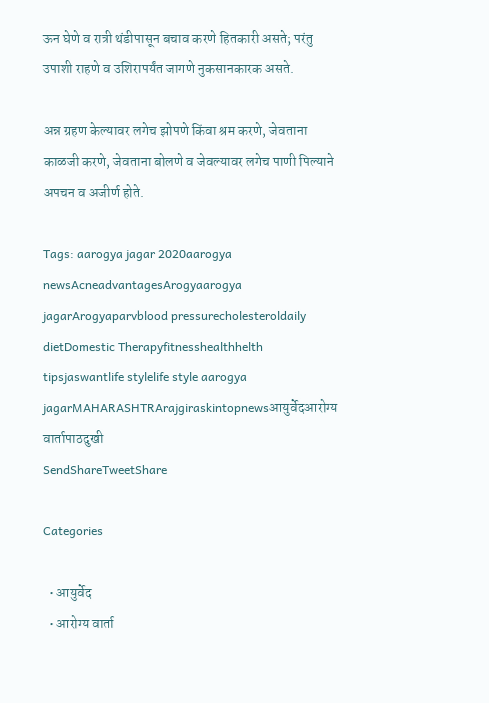ऊन घेणे व रात्री थंडीपासून बचाव करणे हितकारी असते; परंतु उपाशी राहणे व उशिरापर्यंत जागणे नुकसानकारक असते.

अन्न ग्रहण केल्यावर लगेच झोपणे किंवा श्रम करणे, जेवताना काळजी करणे, जेवताना बोलणे व जेवल्यावर लगेच पाणी पिल्याने अपचन व अजीर्ण होते.

Tags: aarogya jagar 2020aarogya newsAcneadvantagesArogyaarogya jagarArogyaparvblood pressurecholesteroldaily dietDomestic Therapyfitnesshealthhelth tipsjaswantlife stylelife style aarogya jagarMAHARASHTRArajgiraskintopnewsआयुर्वेदआरोग्य वार्तापाठदुखी
SendShareTweetShare

Categories

  • आयुर्वेद
  • आरोग्य वार्ता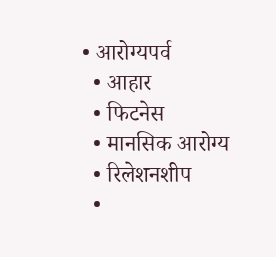• आरोग्यपर्व
  • आहार
  • फिटनेस
  • मानसिक आरोग्य
  • रिलेशनशीप
  •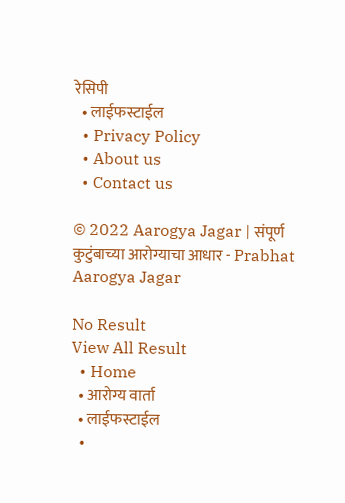रेसिपी
  • लाईफस्टाईल
  • Privacy Policy
  • About us
  • Contact us

© 2022 Aarogya Jagar | संपूर्ण कुटुंबाच्या आरोग्याचा आधार - Prabhat Aarogya Jagar

No Result
View All Result
  • Home
  • आरोग्य वार्ता
  • लाईफस्टाईल
  •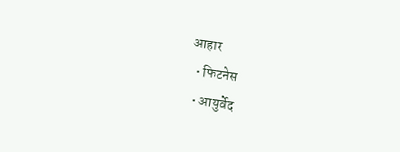आहार
  • फिटनेस
  • आयुर्वेद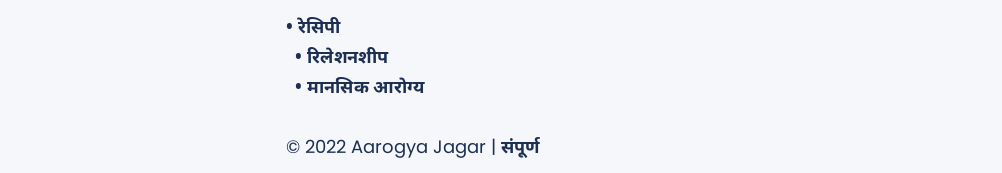• रेसिपी
  • रिलेशनशीप
  • मानसिक आरोग्य

© 2022 Aarogya Jagar | संपूर्ण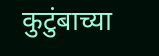कुटुंबाच्या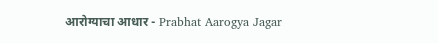आरोग्याचा आधार - Prabhat Aarogya Jagar